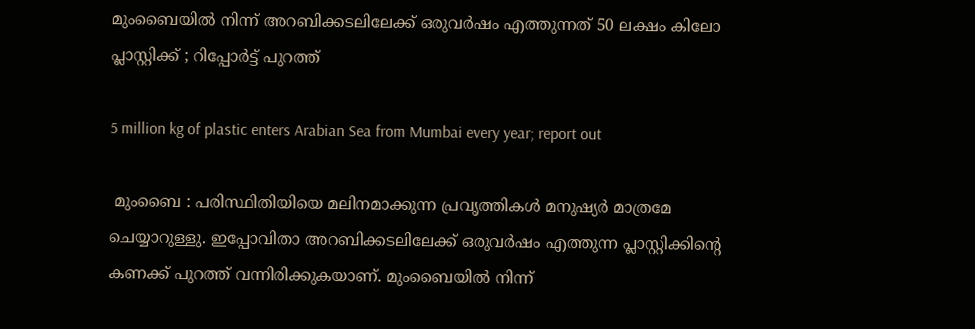മുംബൈയിൽ നിന്ന് അറബിക്കടലിലേക്ക് ഒരുവർഷം എത്തുന്നത് 50 ലക്ഷം കിലോ പ്ലാസ്റ്റിക്ക് ; റിപ്പോർട്ട് പുറത്ത്

5 million kg of plastic enters Arabian Sea from Mumbai every year; report out

 മുംബൈ : പരിസ്ഥിതിയിയെ മലിനമാക്കുന്ന പ്രവൃത്തികൾ മനുഷ്യർ മാത്രമേ ചെയ്യാറുള്ളു. ഇപ്പോവിതാ അറബിക്കടലിലേക്ക് ഒരുവർഷം എത്തുന്ന പ്ലാസ്റ്റിക്കിന്റെ കണക്ക് പുറത്ത് വന്നിരിക്കുകയാണ്. മുംബൈയിൽ നിന്ന്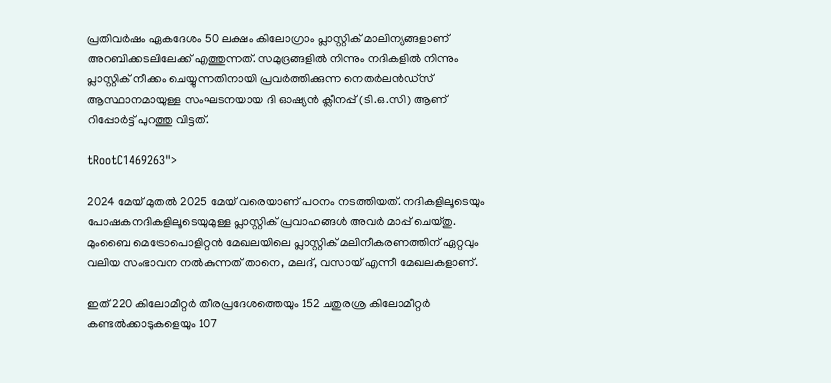പ്രതിവർഷം ഏകദേശം 50 ലക്ഷം കിലോഗ്രാം പ്ലാസ്റ്റിക് മാലിന്യങ്ങളാണ് അറബിക്കടലിലേക്ക് എത്തുന്നത്. സമുദ്രങ്ങളിൽ നിന്നും നദികളിൽ നിന്നും പ്ലാസ്റ്റിക് നീക്കം ചെയ്യുന്നതിനായി പ്രവർത്തിക്കുന്ന നെതർലൻഡ്‌സ് ആസ്ഥാനമായുള്ള സംഘടനയായ ദി ഓഷ്യൻ ക്ലീനപ്പ് (ടി.ഒ.സി) ആണ് റിപ്പോർട്ട് പുറത്തു വിട്ടത്.

tRootC1469263">

2024 മേയ് മുതൽ 2025 മേയ് വരെയാണ് പഠനം നടത്തിയത്. നദികളിലൂടെയും പോഷകനദികളിലൂടെയുമുള്ള പ്ലാസ്റ്റിക് പ്രവാഹങ്ങൾ അവർ മാപ്പ് ചെയ്തു. മുംബൈ മെട്രോപൊളിറ്റൻ മേഖലയിലെ പ്ലാസ്റ്റിക് മലിനീകരണത്തിന് ഏറ്റവും വലിയ സംഭാവന നൽകുന്നത് താനെ, മലദ്, വസായ് എന്നീ മേഖലകളാണ്.

ഇത് 220 കിലോമീറ്റർ തീരപ്രദേശത്തെയും 152 ചതുരശ്ര കിലോമീറ്റർ കണ്ടൽക്കാടുകളെയും 107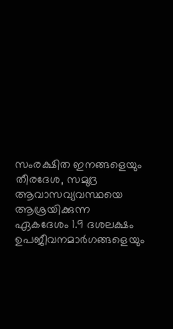സംരക്ഷിത ഇനങ്ങളെയും തീരദേശ, സമുദ്ര ആവാസവ്യവസ്ഥയെ ആശ്രയിക്കുന്ന ഏകദേശം 1.9 ദശലക്ഷം ഉപജീവനമാർഗങ്ങളെയും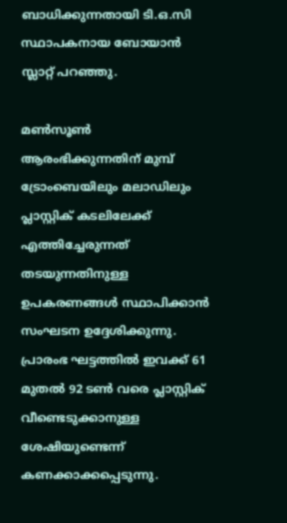ബാധിക്കുന്നതായി ടി.ഒ.സി സ്ഥാപകനായ ബോയാൻ സ്ലാറ്റ് പറഞ്ഞു.

മൺസൂൺ ആരംഭിക്കുന്നതിന് മുമ്പ് ട്രോംബെയിലും മലാഡിലും പ്ലാസ്റ്റിക് കടലിലേക്ക് എത്തിച്ചേരുന്നത് തടയുന്നതിനുള്ള ഉപകരണങ്ങൾ സ്ഥാപിക്കാൻ സംഘടന ഉദ്ദേശിക്കുന്നു. പ്രാരംഭ ഘട്ടത്തിൽ ഇവക്ക് 61 മുതൽ 92 ടൺ വരെ പ്ലാസ്റ്റിക് വീണ്ടെടുക്കാനുള്ള ശേഷിയുണ്ടെന്ന് കണക്കാക്കപ്പെടുന്നു.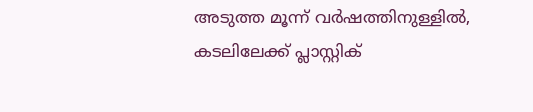അടുത്ത മൂന്ന് വർഷത്തിനുള്ളിൽ, കടലിലേക്ക് പ്ലാസ്റ്റിക്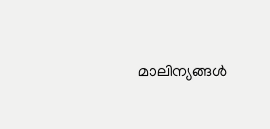മാലിന്യങ്ങൾ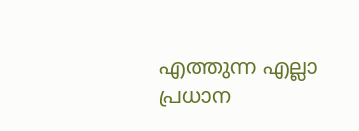എത്തുന്ന എല്ലാ പ്രധാന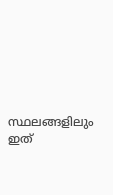സ്ഥലങ്ങളിലും ഇത്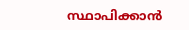സ്ഥാപിക്കാൻ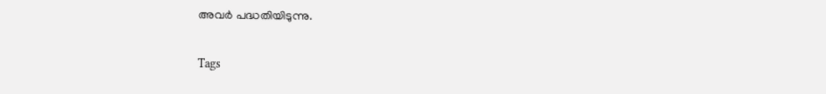അവർ പദ്ധതിയിടുന്നു.

Tags